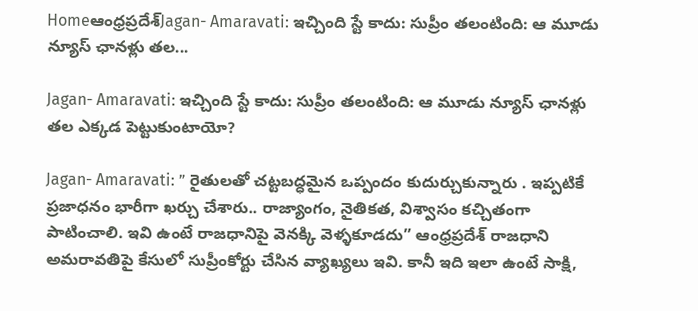Homeఆంధ్రప్రదేశ్‌Jagan- Amaravati: ఇచ్చింది స్టే కాదు: సుప్రీం తలంటింది: ఆ మూడు న్యూస్ ఛానళ్లు తల...

Jagan- Amaravati: ఇచ్చింది స్టే కాదు: సుప్రీం తలంటింది: ఆ మూడు న్యూస్ ఛానళ్లు తల ఎక్కడ పెట్టుకుంటాయో?

Jagan- Amaravati: ” రైతులతో చట్టబద్ధమైన ఒప్పందం కుదుర్చుకున్నారు . ఇప్పటికే ప్రజాధనం భారీగా ఖర్చు చేశారు.. రాజ్యాంగం, నైతికత, విశ్వాసం కచ్చితంగా పాటించాలి. ఇవి ఉంటే రాజధానిపై వెనక్కి వెళ్ళకూడదు” ఆంధ్రప్రదేశ్ రాజధాని అమరావతిపై కేసులో సుప్రీంకోర్టు చేసిన వ్యాఖ్యలు ఇవి. కానీ ఇది ఇలా ఉంటే సాక్షి,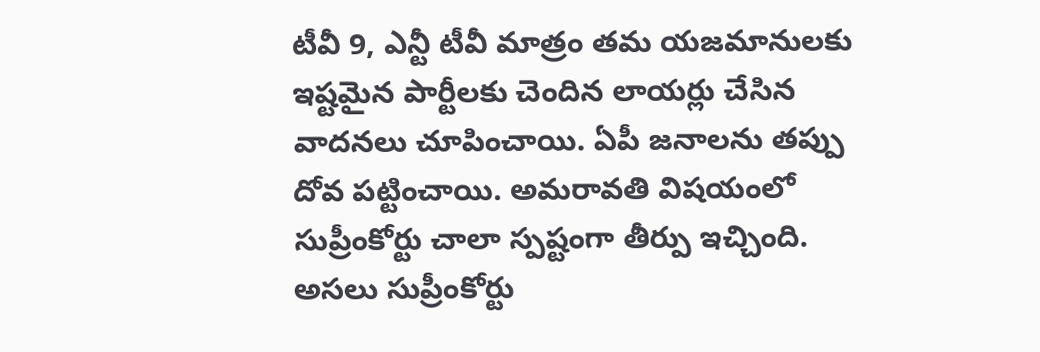టీవీ 9, ఎన్టీ టీవీ మాత్రం తమ యజమానులకు ఇష్టమైన పార్టీలకు చెందిన లాయర్లు చేసిన వాదనలు చూపించాయి. ఏపీ జనాలను తప్పు దోవ పట్టించాయి. అమరావతి విషయంలో సుప్రీంకోర్టు చాలా స్పష్టంగా తీర్పు ఇచ్చింది. అసలు సుప్రీంకోర్టు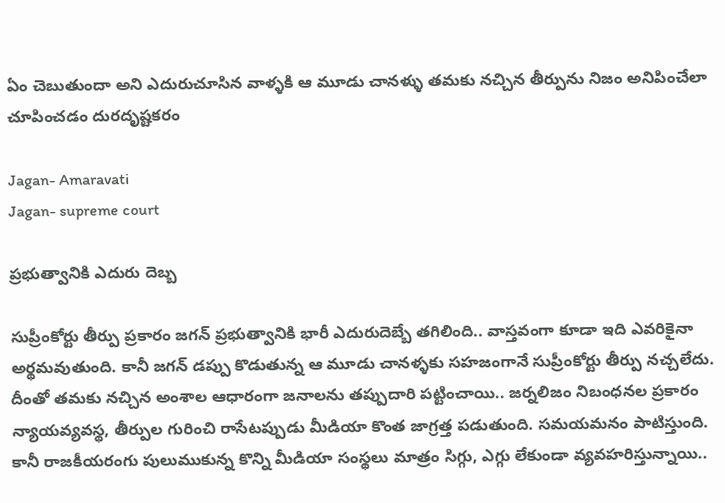ఏం చెబుతుందా అని ఎదురుచూసిన వాళ్ళకి ఆ మూడు చానళ్ళు తమకు నచ్చిన తీర్పును నిజం అనిపించేలా చూపించడం దురదృష్టకరం

Jagan- Amaravati
Jagan- supreme court

ప్రభుత్వానికి ఎదురు దెబ్బ

సుప్రీంకోర్టు తీర్పు ప్రకారం జగన్ ప్రభుత్వానికి భారీ ఎదురుదెబ్బే తగిలింది.. వాస్తవంగా కూడా ఇది ఎవరికైనా అర్థమవుతుంది. కానీ జగన్ డప్పు కొడుతున్న ఆ మూడు చానళ్ళకు సహజంగానే సుప్రీంకోర్టు తీర్పు నచ్చలేదు. దీంతో తమకు నచ్చిన అంశాల ఆధారంగా జనాలను తప్పుదారి పట్టించాయి.. జర్నలిజం నిబంధనల ప్రకారం న్యాయవ్యవస్థ, తీర్పుల గురించి రాసేటప్పుడు మీడియా కొంత జాగ్రత్త పడుతుంది. సమయమనం పాటిస్తుంది. కానీ రాజకీయరంగు పులుముకున్న కొన్ని మీడియా సంస్థలు మాత్రం సిగ్గు, ఎగ్గు లేకుండా వ్యవహరిస్తున్నాయి..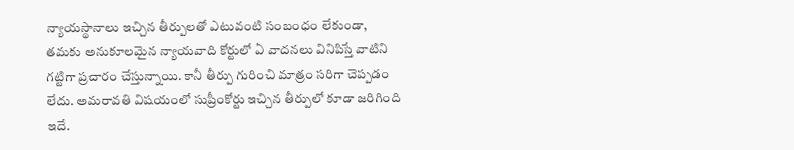న్యాయస్థానాలు ఇచ్చిన తీర్పులతో ఎటువంటి సంబంధం లేకుండా, తమకు అనుకూలమైన న్యాయవాది కోర్టులో ఏ వాదనలు వినిపిస్తే వాటిని గట్టిగా ప్రచారం చేస్తున్నాయి. కానీ తీర్పు గురించి మాత్రం సరిగా చెప్పడం లేదు. అమరావతి విషయంలో సుప్రీంకోర్టు ఇచ్చిన తీర్పులో కూడా జరిగింది ఇదే.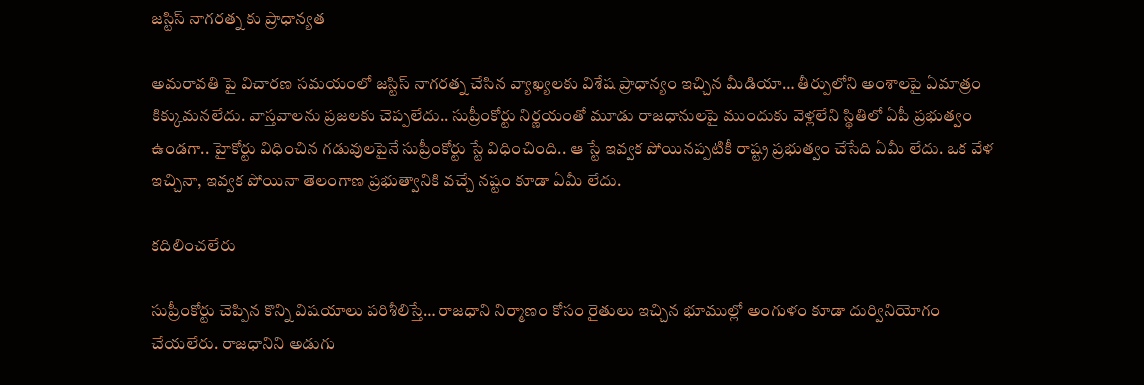జస్టిస్ నాగరత్న కు ప్రాధాన్యత

అమరావతి పై విచారణ సమయంలో జస్టిస్ నాగరత్న చేసిన వ్యాఖ్యలకు విశేష ప్రాధాన్యం ఇచ్చిన మీడియా… తీర్పులోని అంశాలపై ఏమాత్రం కిక్కుమనలేదు. వాస్తవాలను ప్రజలకు చెప్పలేదు.. సుప్రీంకోర్టు నిర్ణయంతో మూడు రాజధానులపై ముందుకు వెళ్లలేని స్థితిలో ఏపీ ప్రభుత్వం ఉండగా.. హైకోర్టు విధించిన గడువులపైనే సుప్రీంకోర్టు స్టే విధించింది.. ఆ స్టే ఇవ్వక పోయినప్పటికీ రాష్ట్ర ప్రభుత్వం చేసేది ఏమీ లేదు. ఒక వేళ ఇచ్చినా, ఇవ్వక పోయినా తెలంగాణ ప్రభుత్వానికి వచ్చే నష్టం కూడా ఏమీ లేదు.

కదిలించలేరు

సుప్రీంకోర్టు చెప్పిన కొన్ని విషయాలు పరిశీలిస్తే… రాజధాని నిర్మాణం కోసం రైతులు ఇచ్చిన భూముల్లో అంగుళం కూడా దుర్వినియోగం చేయలేరు. రాజధానిని అడుగు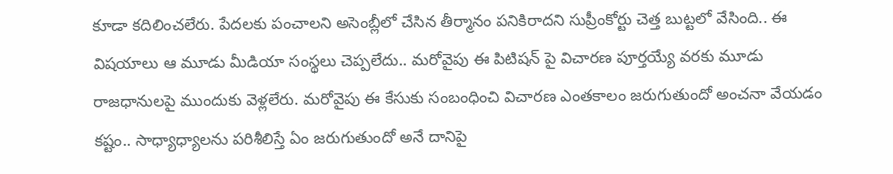కూడా కదిలించలేరు. పేదలకు పంచాలని అసెంబ్లీలో చేసిన తీర్మానం పనికిరాదని సుప్రీంకోర్టు చెత్త బుట్టలో వేసింది.. ఈ విషయాలు ఆ మూడు మీడియా సంస్థలు చెప్పలేదు.. మరోవైపు ఈ పిటిషన్ పై విచారణ పూర్తయ్యే వరకు మూడు రాజధానులపై ముందుకు వెళ్లలేరు. మరోవైపు ఈ కేసుకు సంబంధించి విచారణ ఎంతకాలం జరుగుతుందో అంచనా వేయడం కష్టం.. సాధ్యాధ్యాలను పరిశీలిస్తే ఏం జరుగుతుందో అనే దానిపై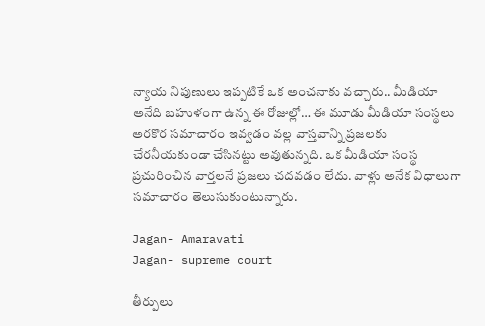న్యాయ నిపుణులు ఇప్పటికే ఒక అంచనాకు వచ్చారు.. మీడియా అనేది బహుళంగా ఉన్న ఈ రోజుల్లో… ఈ మూడు మీడియా సంస్థలు అరకొర సమాచారం ఇవ్వడం వల్ల వాస్తవాన్ని ప్రజలకు చేరనీయకుండా చేసినట్టు అవుతున్నది. ఒక మీడియా సంస్థ ప్రచురించిన వార్తలనే ప్రజలు చదవడం లేదు. వాళ్లు అనేక విధాలుగా సమాచారం తెలుసుకుంటున్నారు.

Jagan- Amaravati
Jagan- supreme court

తీర్పులు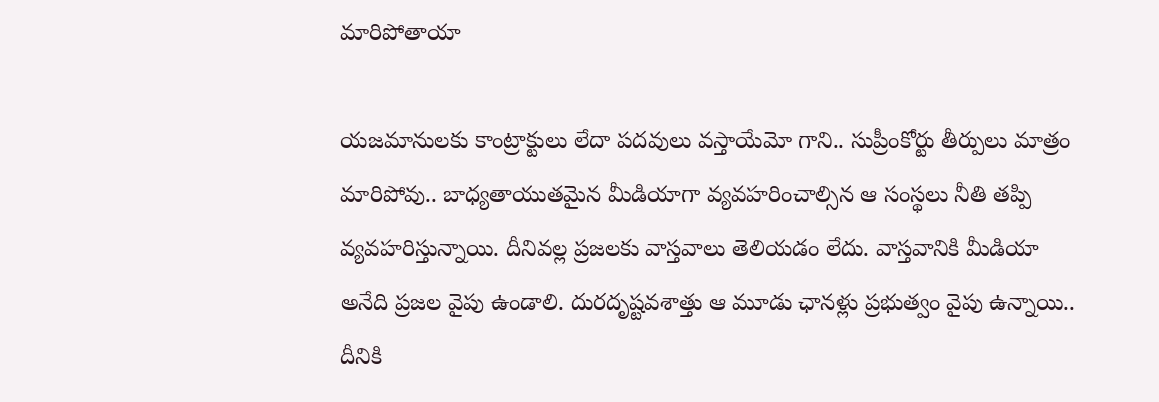మారిపోతాయా

యజమానులకు కాంట్రాక్టులు లేదా పదవులు వస్తాయేమో గాని.. సుప్రీంకోర్టు తీర్పులు మాత్రం మారిపోవు.. బాధ్యతాయుతమైన మీడియాగా వ్యవహరించాల్సిన ఆ సంస్థలు నీతి తప్పి వ్యవహరిస్తున్నాయి. దీనివల్ల ప్రజలకు వాస్తవాలు తెలియడం లేదు. వాస్తవానికి మీడియా అనేది ప్రజల వైపు ఉండాలి. దురదృష్టవశాత్తు ఆ మూడు ఛానళ్లు ప్రభుత్వం వైపు ఉన్నాయి.. దీనికి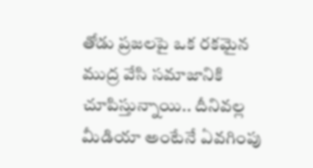తోడు ప్రజలపై ఒక రకమైన ముద్ర వేసి సమాజానికి చూపిస్తున్నాయి.. దీనివల్ల మీడియా అంటేనే ఏవగింపు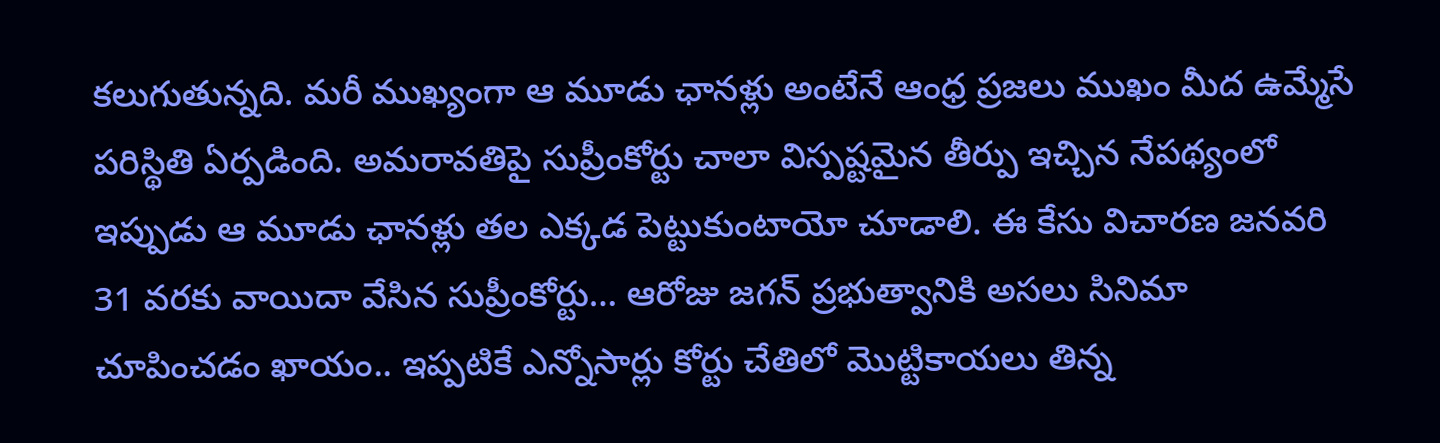కలుగుతున్నది. మరీ ముఖ్యంగా ఆ మూడు ఛానళ్లు అంటేనే ఆంధ్ర ప్రజలు ముఖం మీద ఉమ్మేసే పరిస్థితి ఏర్పడింది. అమరావతిపై సుప్రీంకోర్టు చాలా విస్పష్టమైన తీర్పు ఇచ్చిన నేపథ్యంలో ఇప్పుడు ఆ మూడు ఛానళ్లు తల ఎక్కడ పెట్టుకుంటాయో చూడాలి. ఈ కేసు విచారణ జనవరి 31 వరకు వాయిదా వేసిన సుప్రీంకోర్టు… ఆరోజు జగన్ ప్రభుత్వానికి అసలు సినిమా చూపించడం ఖాయం.. ఇప్పటికే ఎన్నోసార్లు కోర్టు చేతిలో మొట్టికాయలు తిన్న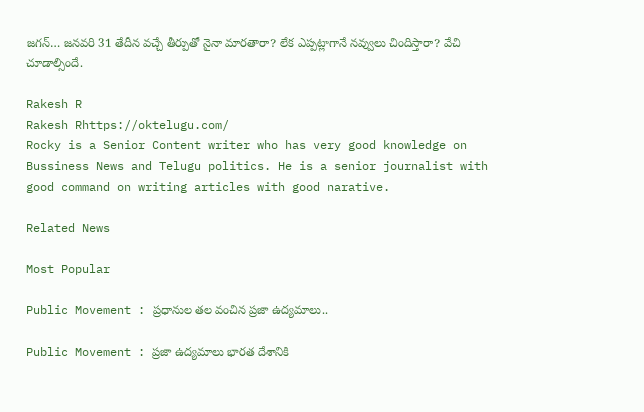జగన్… జనవరి 31 తేదీన వచ్చే తీర్పుతో నైనా మారతారా? లేక ఎప్పట్లాగానే నవ్వులు చిందిస్తారా? వేచి చూడాల్సిందే.

Rakesh R
Rakesh Rhttps://oktelugu.com/
Rocky is a Senior Content writer who has very good knowledge on Bussiness News and Telugu politics. He is a senior journalist with good command on writing articles with good narative.

Related News

Most Popular

Public Movement : ప్రధానుల తల వంచిన ప్రజా ఉద్యమాలు..

Public Movement : ప్రజా ఉద్యమాలు భారత దేశానికి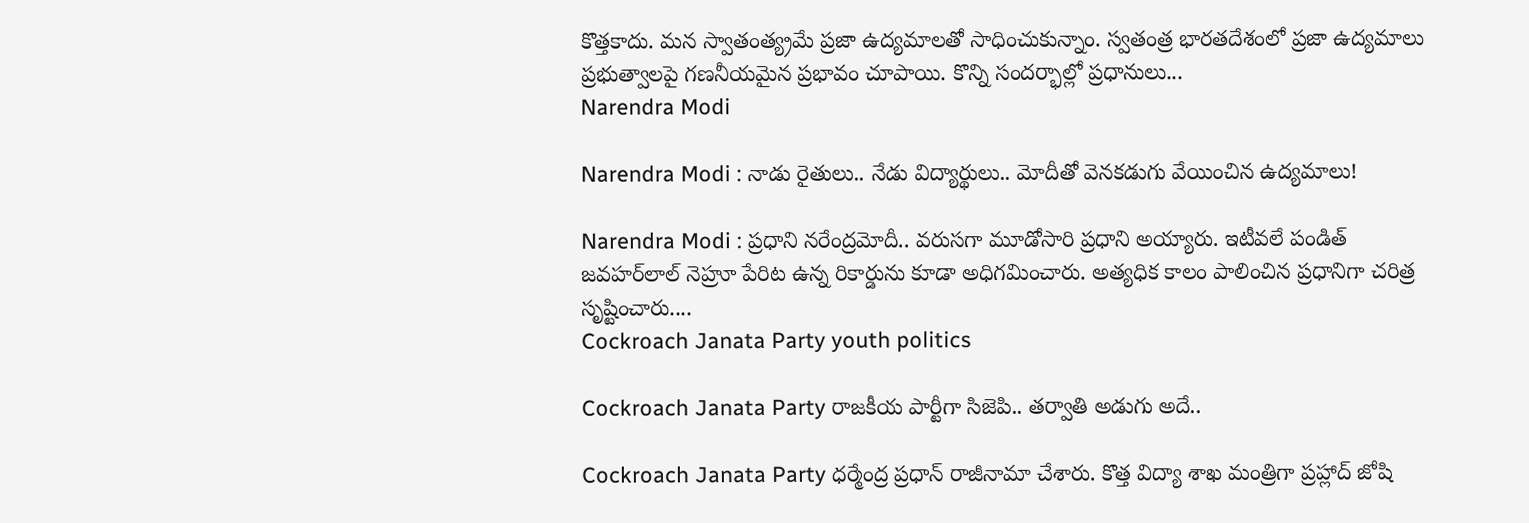కొత్తకాదు. మన స్వాతంత్య్రమే ప్రజా ఉద్యమాలతో సాధించుకున్నాం. స్వతంత్ర భారతదేశంలో ప్రజా ఉద్యమాలు ప్రభుత్వాలపై గణనీయమైన ప్రభావం చూపాయి. కొన్ని సందర్భాల్లో ప్రధానులు...
Narendra Modi

Narendra Modi : నాడు రైతులు.. నేడు విద్యార్థులు.. మోదీతో వెనకడుగు వేయించిన ఉద్యమాలు!

Narendra Modi : ప్రధాని నరేంద్రమోదీ.. వరుసగా మూడోసారి ప్రధాని అయ్యారు. ఇటీవలే పండిత్‌ జవహర్‌లాల్‌ నెహ్రూ పేరిట ఉన్న రికార్డును కూడా అధిగమించారు. అత్యధిక కాలం పాలించిన ప్రధానిగా చరిత్ర సృష్టించారు....
Cockroach Janata Party youth politics

Cockroach Janata Party రాజకీయ పార్టీగా సిజెపి.. తర్వాతి అడుగు అదే..

Cockroach Janata Party ధర్మేంద్ర ప్రధాన్ రాజీనామా చేశారు. కొత్త విద్యా శాఖ మంత్రిగా ప్రహ్లాద్ జోషి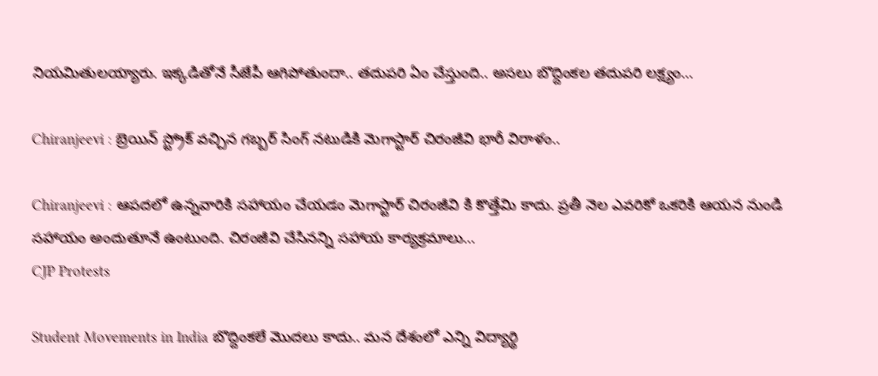నియమితులయ్యారు. ఇక్కడితోనే సీజేపీ ఆగిపోతుందా.. తదుపరి ఏం చేస్తుంది.. అసలు బొద్దింకల తదుపరి లక్ష్యం...

Chiranjeevi : బ్రెయిన్ స్ట్రోక్ వచ్చిన గబ్బర్ సింగ్ నటుడికి మెగాస్టార్ చిరంజీవి భారీ విరాళం..

Chiranjeevi : ఆపదలో ఉన్నవారికి సహాయం చేయడం మెగాస్టార్ చిరంజీవి కి కొత్తేమి కాదు. ప్రతీ నెల ఎవరికో ఒకరికి ఆయన నుండి సహాయం అందుతూనే ఉంటుంది. చిరంజీవి చేసినన్ని సహాయ కార్యక్రమాలు...
CJP Protests

Student Movements in India బొద్దింకలే మొదలు కాదు.. మన దేశంలో ఎన్ని విద్యార్థి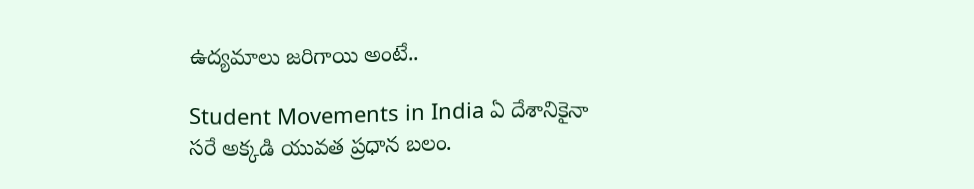ఉద్యమాలు జరిగాయి అంటే..

Student Movements in India ఏ దేశానికైనా సరే అక్కడి యువత ప్రధాన బలం.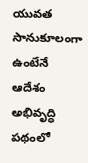యువత సానుకూలంగా ఉంటేనే ఆదేశం అభివృద్ధి పథంలో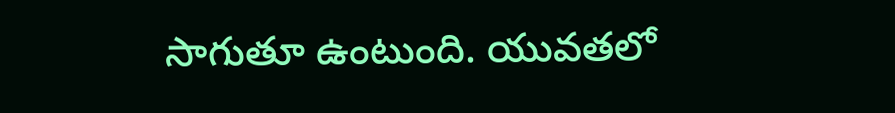సాగుతూ ఉంటుంది. యువతలో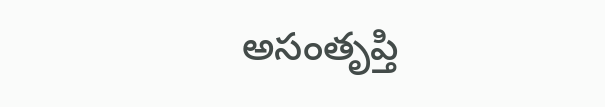అసంతృప్తి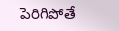పెరిగిపోతే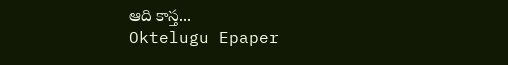ఆది కాస్త...
Oktelugu Epaper